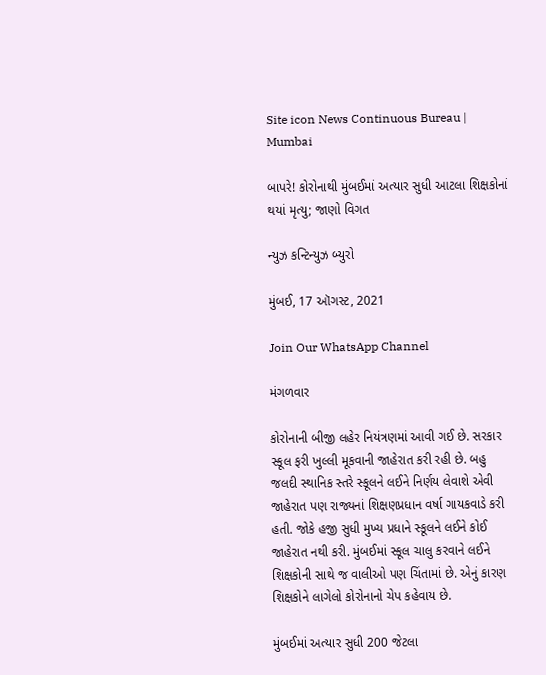Site icon News Continuous Bureau | Mumbai

બાપરે! કોરોનાથી મુંબઈમાં અત્યાર સુધી આટલા શિક્ષકોનાં થયાં મૃત્યુ; જાણો વિગત

ન્યુઝ કન્ટિન્યુઝ બ્યુરો

મુંબઈ, 17 ઑગસ્ટ, 2021

Join Our WhatsApp Channel

મંગળવાર

કોરોનાની બીજી લહેર નિયંત્રણમાં આવી ગઈ છે. સરકાર સ્કૂલ ફરી ખુલ્લી મૂકવાની જાહેરાત કરી રહી છે. બહુ જલદી સ્થાનિક સ્તરે સ્કૂલને લઈને નિર્ણય લેવાશે એવી જાહેરાત પણ રાજ્યનાં શિક્ષણપ્રધાન વર્ષા ગાયકવાડે કરી હતી. જોકે હજી સુધી મુખ્ય પ્રધાને સ્કૂલને લઈને કોઈ જાહેરાત નથી કરી. મુંબઈમાં સ્કૂલ ચાલુ કરવાને લઈને શિક્ષકોની સાથે જ વાલીઓ પણ ચિંતામાં છે. એનું કારણ શિક્ષકોને લાગેલો કોરોનાનો ચેપ કહેવાય છે.

મુંબઈમાં અત્યાર સુધી 200 જેટલા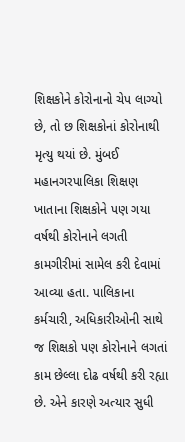શિક્ષકોને કોરોનાનો ચેપ લાગ્યો છે, તો છ શિક્ષકોનાં કોરોનાથી મૃત્યુ થયાં છે. મુંબઈ મહાનગરપાલિકા શિક્ષણ ખાતાના શિક્ષકોને પણ ગયા વર્ષથી કોરોનાને લગતી કામગીરીમાં સામેલ કરી દેવામાં આવ્યા હતા. પાલિકાના કર્મચારી, અધિકારીઓની સાથે જ શિક્ષકો પણ કોરોનાને લગતાં કામ છેલ્લા દોઢ વર્ષથી કરી રહ્યા છે. એને કારણે અત્યાર સુધી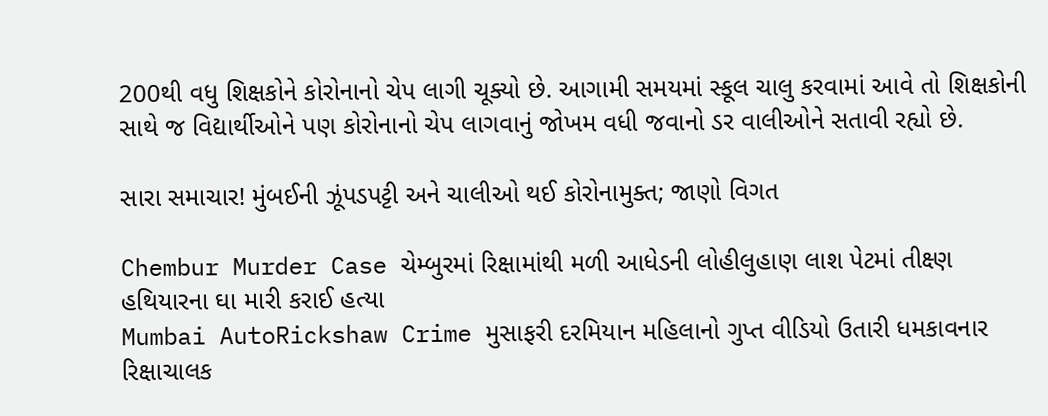200થી વધુ શિક્ષકોને કોરોનાનો ચેપ લાગી ચૂક્યો છે. આગામી સમયમાં સ્કૂલ ચાલુ કરવામાં આવે તો શિક્ષકોની સાથે જ વિદ્યાર્થીઓને પણ કોરોનાનો ચેપ લાગવાનું જોખમ વધી જવાનો ડર વાલીઓને સતાવી રહ્યો છે.

સારા સમાચાર! મુંબઈની ઝૂંપડપટ્ટી અને ચાલીઓ થઈ કોરોનામુક્ત; જાણો વિગત

Chembur Murder Case ચેમ્બુરમાં રિક્ષામાંથી મળી આધેડની લોહીલુહાણ લાશ પેટમાં તીક્ષ્ણ હથિયારના ઘા મારી કરાઈ હત્યા
Mumbai AutoRickshaw Crime મુસાફરી દરમિયાન મહિલાનો ગુપ્ત વીડિયો ઉતારી ધમકાવનાર રિક્ષાચાલક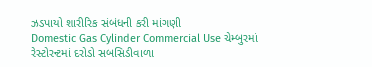ઝડપાયો શારીરિક સંબંધની કરી માંગણી
Domestic Gas Cylinder Commercial Use ચેમ્બુરમાં રેસ્ટોરન્ટમાં દરોડો સબસિડીવાળા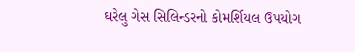ઘરેલુ ગેસ સિલિન્ડરનો કોમર્શિયલ ઉપયોગ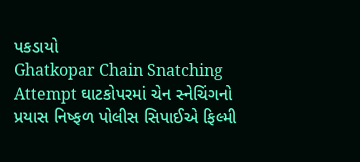પકડાયો
Ghatkopar Chain Snatching Attempt ઘાટકોપરમાં ચેન સ્નેચિંગનો પ્રયાસ નિષ્ફળ પોલીસ સિપાઈએ ફિલ્મી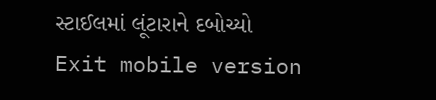સ્ટાઈલમાં લૂંટારાને દબોચ્યો
Exit mobile version